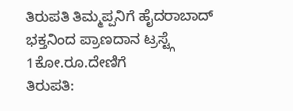ತಿರುಪತಿ ತಿಮ್ಮಪ್ಪನಿಗೆ ಹೈದರಾಬಾದ್ ಭಕ್ತನಿಂದ ಪ್ರಾಣದಾನ ಟ್ರಸ್ಟ್ಗೆ 1ಕೋ.ರೂ.ದೇಣಿಗೆ
ತಿರುಪತಿ: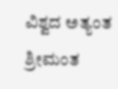ವಿಶ್ವದ ಅತ್ಯಂತ ಶ್ರೀಮಂತ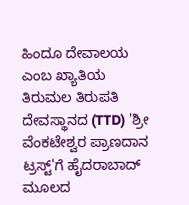ಹಿಂದೂ ದೇವಾಲಯ ಎಂಬ ಖ್ಯಾತಿಯ ತಿರುಮಲ ತಿರುಪತಿ ದೇವಸ್ಥಾನದ (TTD) 'ಶ್ರೀ ವೆಂಕಟೇಶ್ವರ ಪ್ರಾಣದಾನ ಟ್ರಸ್ಟ್'ಗೆ ಹೈದರಾಬಾದ್ ಮೂಲದ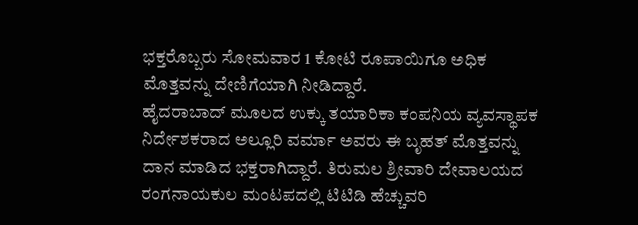ಭಕ್ತರೊಬ್ಬರು ಸೋಮವಾರ 1 ಕೋಟಿ ರೂಪಾಯಿಗೂ ಅಧಿಕ ಮೊತ್ತವನ್ನು ದೇಣಿಗೆಯಾಗಿ ನೀಡಿದ್ದಾರೆ.
ಹೈದರಾಬಾದ್ ಮೂಲದ ಉಕ್ಕು ತಯಾರಿಕಾ ಕಂಪನಿಯ ವ್ಯವಸ್ಥಾಪಕ ನಿರ್ದೇಶಕರಾದ ಅಲ್ಲೂರಿ ವರ್ಮಾ ಅವರು ಈ ಬೃಹತ್ ಮೊತ್ತವನ್ನು ದಾನ ಮಾಡಿದ ಭಕ್ತರಾಗಿದ್ದಾರೆ. ತಿರುಮಲ ಶ್ರೀವಾರಿ ದೇವಾಲಯದ ರಂಗನಾಯಕುಲ ಮಂಟಪದಲ್ಲಿ ಟಿಟಿಡಿ ಹೆಚ್ಚುವರಿ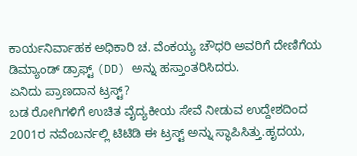ಕಾರ್ಯನಿರ್ವಾಹಕ ಅಧಿಕಾರಿ ಚ. ವೆಂಕಯ್ಯ ಚೌಧರಿ ಅವರಿಗೆ ದೇಣಿಗೆಯ ಡಿಮ್ಯಾಂಡ್ ಡ್ರಾಫ್ಟ್ (DD) ಅನ್ನು ಹಸ್ತಾಂತರಿಸಿದರು.
ಏನಿದು ಪ್ರಾಣದಾನ ಟ್ರಸ್ಟ್?
ಬಡ ರೋಗಿಗಳಿಗೆ ಉಚಿತ ವೈದ್ಯಕೀಯ ಸೇವೆ ನೀಡುವ ಉದ್ದೇಶದಿಂದ 2001ರ ನವೆಂಬರ್ನಲ್ಲಿ ಟಿಟಿಡಿ ಈ ಟ್ರಸ್ಟ್ ಅನ್ನು ಸ್ಥಾಪಿಸಿತ್ತು.ಹೃದಯ,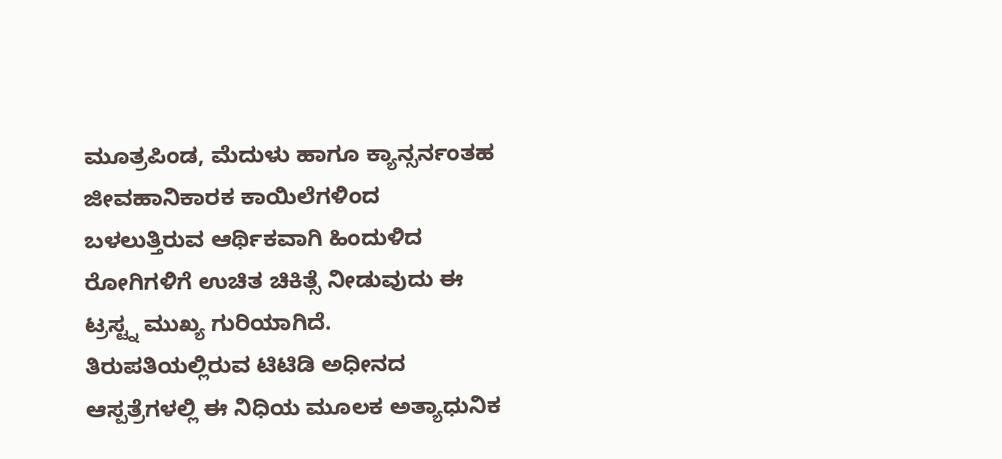ಮೂತ್ರಪಿಂಡ, ಮೆದುಳು ಹಾಗೂ ಕ್ಯಾನ್ಸರ್ನಂತಹ ಜೀವಹಾನಿಕಾರಕ ಕಾಯಿಲೆಗಳಿಂದ ಬಳಲುತ್ತಿರುವ ಆರ್ಥಿಕವಾಗಿ ಹಿಂದುಳಿದ ರೋಗಿಗಳಿಗೆ ಉಚಿತ ಚಿಕಿತ್ಸೆ ನೀಡುವುದು ಈ ಟ್ರಸ್ಟ್ನ ಮುಖ್ಯ ಗುರಿಯಾಗಿದೆ.
ತಿರುಪತಿಯಲ್ಲಿರುವ ಟಿಟಿಡಿ ಅಧೀನದ ಆಸ್ಪತ್ರೆಗಳಲ್ಲಿ ಈ ನಿಧಿಯ ಮೂಲಕ ಅತ್ಯಾಧುನಿಕ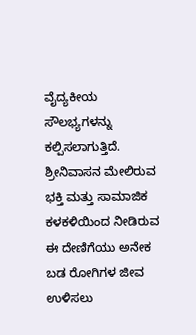ವೈದ್ಯಕೀಯ ಸೌಲಭ್ಯಗಳನ್ನು ಕಲ್ಪಿಸಲಾಗುತ್ತಿದೆ. ಶ್ರೀನಿವಾಸನ ಮೇಲಿರುವ ಭಕ್ತಿ ಮತ್ತು ಸಾಮಾಜಿಕ ಕಳಕಳಿಯಿಂದ ನೀಡಿರುವ ಈ ದೇಣಿಗೆಯು ಅನೇಕ ಬಡ ರೋಗಿಗಳ ಜೀವ ಉಳಿಸಲು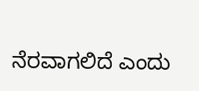ನೆರವಾಗಲಿದೆ ಎಂದು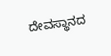ದೇವಸ್ಥಾನದ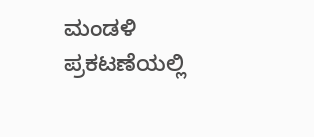ಮಂಡಳಿ ಪ್ರಕಟಣೆಯಲ್ಲಿ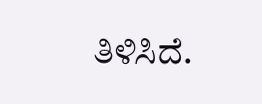ತಿಳಿಸಿದೆ.